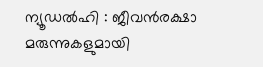ന്യൂഡൽഹി : ജീവൻരക്ഷാ മരുന്നുകളുമായി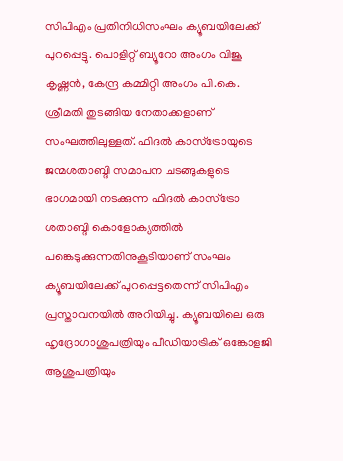സിപിഎം പ്രതിനിധിസംഘം ക്യൂബയിലേക്ക് പുറപ്പെട്ടു. പൊളിറ്റ് ബ്യൂറോ അംഗം വിജൂ കൃഷ്ണൻ, കേന്ദ്ര കമ്മിറ്റി അംഗം പി.കെ. ശ്രീമതി തുടങ്ങിയ നേതാക്കളാണ് സംഘത്തിലുള്ളത്. ഫിദൽ കാസ്ട്രോയുടെ ജന്മശതാബ്ദി സമാപന ചടങ്ങുകളുടെ ഭാഗമായി നടക്കുന്ന ഫിദൽ കാസ്ട്രോ ശതാബ്ദി കൊളോക്യത്തിൽ പങ്കെടുക്കുന്നതിനുകൂടിയാണ് സംഘം ക്യൂബയിലേക്ക് പുറപ്പെട്ടതെന്ന് സിപിഎം പ്രസ്താവനയിൽ അറിയിച്ചു. ക്യൂബയിലെ ഒരു ഹൃദ്രോഗാശുപത്രിയും പീഡിയാട്രിക് ഒങ്കോളജി ആശുപത്രിയും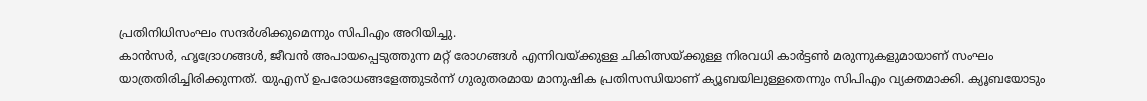പ്രതിനിധിസംഘം സന്ദർശിക്കുമെന്നും സിപിഎം അറിയിച്ചു.
കാൻസർ, ഹൃദ്രോഗങ്ങൾ, ജീവൻ അപായപ്പെടുത്തുന്ന മറ്റ് രോഗങ്ങൾ എന്നിവയ്ക്കുള്ള ചികിത്സയ്ക്കുള്ള നിരവധി കാർട്ടൺ മരുന്നുകളുമായാണ് സംഘം യാത്രതിരിച്ചിരിക്കുന്നത്. യുഎസ് ഉപരോധങ്ങളേത്തുടർന്ന് ഗുരുതരമായ മാനുഷിക പ്രതിസന്ധിയാണ് ക്യൂബയിലുള്ളതെന്നും സിപിഎം വ്യക്തമാക്കി. ക്യൂബയോടും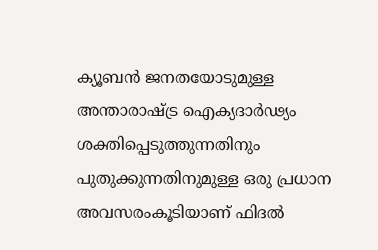ക്യൂബൻ ജനതയോടുമുള്ള അന്താരാഷ്ട്ര ഐക്യദാർഢ്യം ശക്തിപ്പെടുത്തുന്നതിനും പുതുക്കുന്നതിനുമുള്ള ഒരു പ്രധാന അവസരംകൂടിയാണ് ഫിദൽ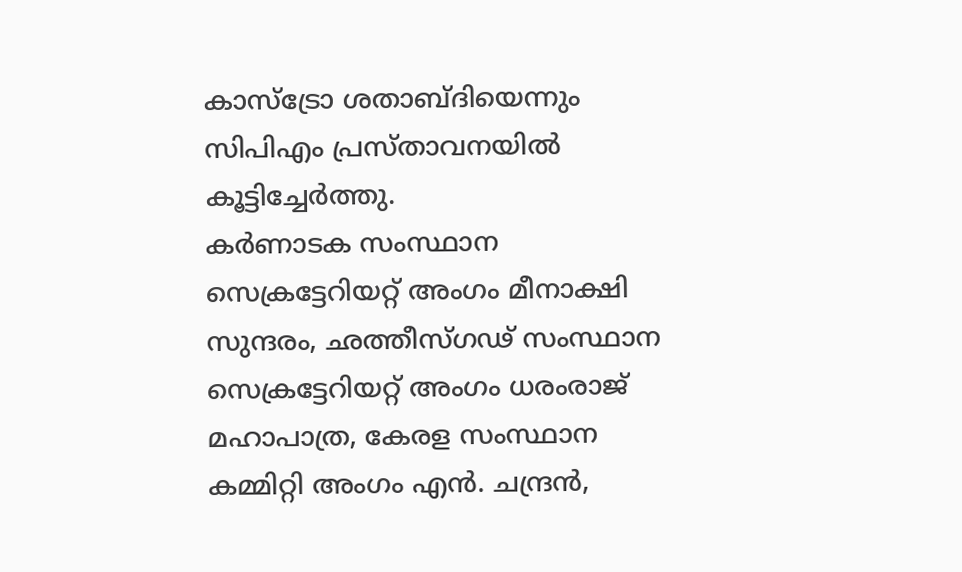കാസ്ട്രോ ശതാബ്ദിയെന്നും സിപിഎം പ്രസ്താവനയിൽ കൂട്ടിച്ചേർത്തു.
കർണാടക സംസ്ഥാന സെക്രട്ടേറിയറ്റ് അംഗം മീനാക്ഷി സുന്ദരം, ഛത്തീസ്ഗഢ് സംസ്ഥാന സെക്രട്ടേറിയറ്റ് അംഗം ധരംരാജ് മഹാപാത്ര, കേരള സംസ്ഥാന കമ്മിറ്റി അംഗം എൻ. ചന്ദ്രൻ,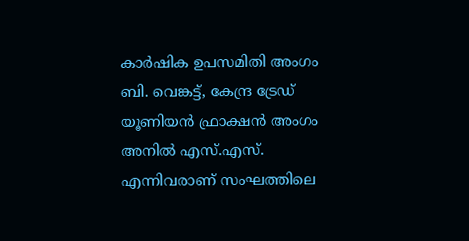കാർഷിക ഉപസമിതി അംഗം ബി. വെങ്കട്ട്, കേന്ദ്ര ട്രേഡ് യൂണിയൻ ഫ്രാക്ഷൻ അംഗം അനിൽ എസ്.എസ്. എന്നിവരാണ് സംഘത്തിലെ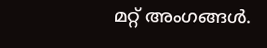മറ്റ് അംഗങ്ങൾ.